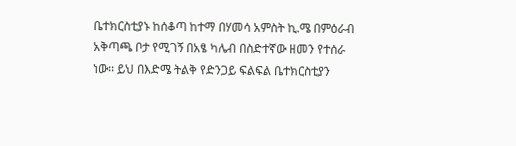ቤተክርስቲያኑ ከሰቆጣ ከተማ በሃመሳ አምስት ኪ.ሜ በምዕራብ አቅጣጫ ቦታ የሚገኝ በአፄ ካሌብ በስድተኛው ዘመን የተሰራ ነው፡፡ ይህ በእድሜ ትልቅ የድንጋይ ፍልፍል ቤተክርስቲያን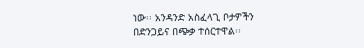ነው፡፡ አንዳንድ አስፈላጊ ቦታዎችን በድንጋይና በጭቃ ተሰርተዋል፡፡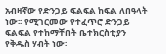አብዛኛው የድንጋይ ፍልፍል ከፍል ለበዓላት ነው፡፡ የሚገርመው የተፈጥሮ ድንጋይ ፍልፍል የተከማቸበት ቤተክርስቲያን የቅዱስ ሃብት ነው፡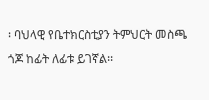፡ ባህላዊ የቤተክርስቲያን ትምህርት መስጫ ጎጆ ከፊት ለፊቱ ይገኛል፡፡